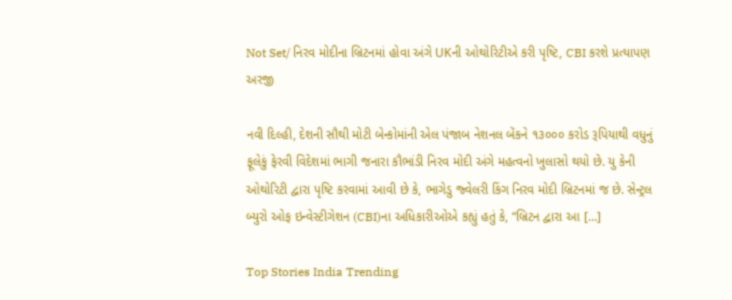Not Set/ નિરવ મોદીના બ્રિટનમાં હોવા અંગે UKની ઓથોરિટીએ કરી પૃષ્ટિ, CBI કરશે પ્રત્યાપણ અરજી

નવી દિલ્હી, દેશની સૌથી મોટી બેન્કોમાંની એલ પંજાબ નેશનલ બેંકને ૧૩૦૦૦ કરોડ રૂપિયાથી વધુનું ફૂલેકું ફેરવી વિદેશમાં ભાગી જનારા કૌભાંડી નિરવ મોદી અંગે મહત્વનો ખુલાસો થયો છે. યુ કેની ઓથોરિટી દ્વારા પૃષ્ટિ કરવામાં આવી છે કે, ભાગેડુ જ્વેલરી કિંગ નિરવ મોદી બ્રિટનમાં જ છે. સેન્ટ્રલ બ્યુરો ઓફ ઇન્વેસ્ટીગેશન (CBI)ના અધિકારીઓએ કહ્યું હતું કે, “બ્રિટન દ્વારા આ […]

Top Stories India Trending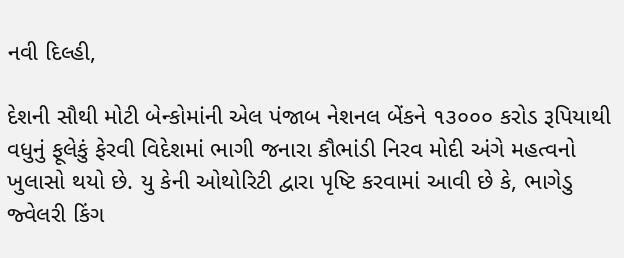નવી દિલ્હી,

દેશની સૌથી મોટી બેન્કોમાંની એલ પંજાબ નેશનલ બેંકને ૧૩૦૦૦ કરોડ રૂપિયાથી વધુનું ફૂલેકું ફેરવી વિદેશમાં ભાગી જનારા કૌભાંડી નિરવ મોદી અંગે મહત્વનો ખુલાસો થયો છે. યુ કેની ઓથોરિટી દ્વારા પૃષ્ટિ કરવામાં આવી છે કે, ભાગેડુ જ્વેલરી કિંગ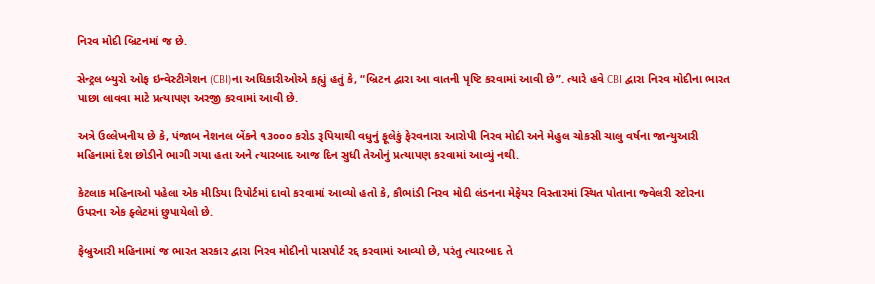નિરવ મોદી બ્રિટનમાં જ છે.

સેન્ટ્રલ બ્યુરો ઓફ ઇન્વેસ્ટીગેશન (CBI)ના અધિકારીઓએ કહ્યું હતું કે, “બ્રિટન દ્વારા આ વાતની પૃષ્ટિ કરવામાં આવી છે”. ત્યારે હવે CBI દ્વારા નિરવ મોદીના ભારત પાછા લાવવા માટે પ્રત્યાપણ અરજી કરવામાં આવી છે.

અત્રે ઉલ્લેખનીય છે કે, પંજાબ નેશનલ બેંકને ૧૩૦૦૦ કરોડ રૂપિયાથી વધુનું ફૂલેકું ફેરવનારા આરોપી નિરવ મોદી અને મેહુલ ચોકસી ચાલુ વર્ષના જાન્યુઆરી મહિનામાં દેશ છોડીને ભાગી ગયા હતા અને ત્યારબાદ આજ દિન સુધી તેઓનું પ્રત્યાપણ કરવામાં આવ્યું નથી.

કેટલાક મહિનાઓ પહેલા એક મીડિયા રિપોર્ટમાં દાવો કરવામાં આવ્યો હતો કે, કૌભાંડી નિરવ મોદી લંડનના મેફેયર વિસ્તારમાં સ્થિત પોતાના જ્વેલરી સ્ટોરના ઉપરના એક ફ્લેટમાં છુપાયેલો છે.

ફેબ્રુઆરી મહિનામાં જ ભારત સરકાર દ્વારા નિરવ મોદીનો પાસપોર્ટ રદ્દ કરવામાં આવ્યો છે, પરંતુ ત્યારબાદ તે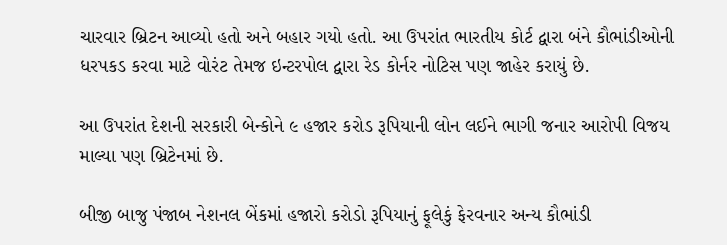ચારવાર બ્રિટન આવ્યો હતો અને બહાર ગયો હતો. આ ઉપરાંત ભારતીય કોર્ટ દ્વારા બંને કૌભાંડીઓની ધરપકડ કરવા માટે વોરંટ તેમજ ઇન્ટરપોલ દ્વારા રેડ કોર્નર નોટિસ પણ જાહેર કરાયું છે.

આ ઉપરાંત દેશની સરકારી બેન્કોને ૯ હજાર કરોડ રૂપિયાની લોન લઈને ભાગી જનાર આરોપી વિજય માલ્યા પણ બ્રિટેનમાં છે.

બીજી બાજુ પંજાબ નેશનલ બેંકમાં હજારો કરોડો રૂપિયાનું ફૂલેકું ફેરવનાર અન્ય કૌભાંડી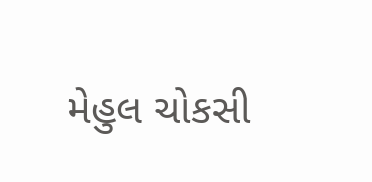મેહુલ ચોકસી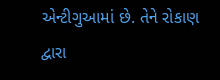એન્ટીગુઆમાં છે. તેને રોકાણ દ્વારા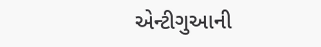એન્ટીગુઆની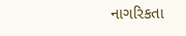નાગરિકતા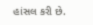હાંસલ કરી છે.